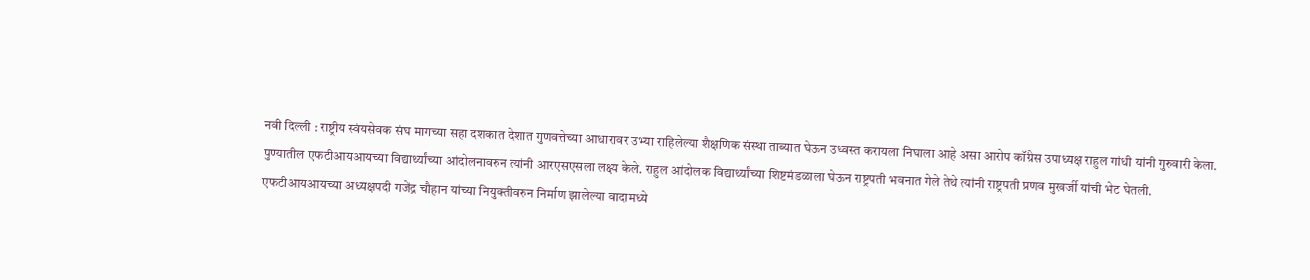नवी दिल्ली : राष्ट्रीय स्वंयसेवक संघ मागच्या सहा दशकात देशात गुणवत्तेच्या आधारावर उभ्या राहिलेल्या शैक्षणिक संस्था ताब्यात घेऊन उध्वस्त करायला निघाला आहे असा आरोप कॉंग्रेस उपाध्यक्ष राहुल गांधी यांनी गुरुवारी केला.
पुण्यातील एफटीआयआयच्या विद्यार्थ्यांच्या आंदोलनावरुन त्यांनी आरएसएसला लक्ष्य केले. राहुल आंदोलक विद्यार्थ्यांच्या शिष्टमंडळाला घेऊन राष्ट्रपती भवनात गेले तेथे त्यांनी राष्ट्रपती प्रणव मुखर्जी यांची भेट घेतली.
एफटीआयआयच्या अध्यक्षपदी गजेंद्र चौहान यांच्या नियुक्तीवरुन निर्माण झालेल्या वादामध्ये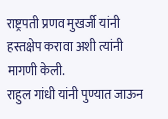राष्ट्रपती प्रणव मुखर्जी यांनी हस्तक्षेप करावा अशी त्यांनी मागणी केली.
राहुल गांधी यांनी पुण्यात जाऊन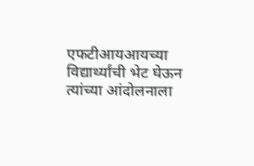एफटीआयआयच्या विद्यार्थ्यांची भेट घेऊन त्यांच्या आंदोलनाला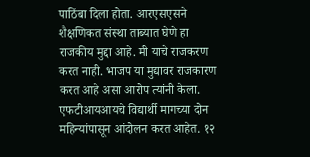पाठिंबा दिला होता. आरएसएसने शैक्षणिकत संस्था ताब्यात घेणे हा राजकीय मुद्दा आहे. मी याचे राजकरण करत नाही. भाजप या मुद्यावर राजकारण करत आहे असा आरोप त्यांनी केला.
एफटीआयआयचे विद्यार्थी मागच्या दोन महिन्यांपासून आंदोलन करत आहेत. १२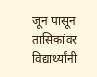जून पासून तासिकांवर विद्यार्थ्यांनी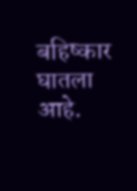बहिष्कार घातला आहे.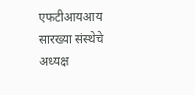एफटीआयआय सारख्या संस्थेचे अध्यक्ष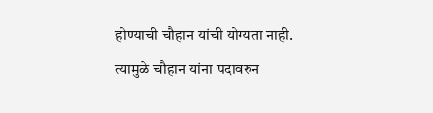होण्याची चौहान यांची योग्यता नाही. त्यामुळे चौहान यांना पदावरुन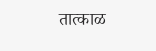तात्काळ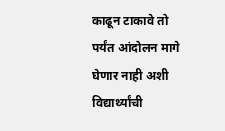काढून टाकावे तो पर्यंत आंदोलन मागे घेणार नाही अशी विद्यार्थ्यांची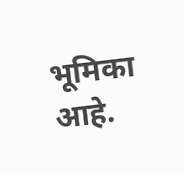भूमिका आहे.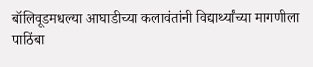बॉलिवूडमधल्या आघाडीच्या कलावंतांनी विद्यार्थ्यांच्या मागणीला पाठिंबा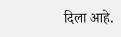दिला आहे.